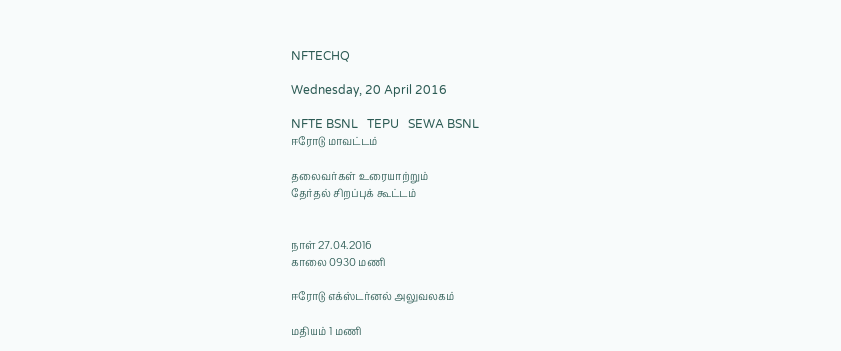NFTECHQ

Wednesday, 20 April 2016

NFTE BSNL   TEPU   SEWA BSNL
ஈரோடு மாவட்டம்

தலைவர்கள் உரையாற்றும்
தேர்தல் சிறப்புக் கூட்டம்


நாள் 27.04.2016
காலை 0930 மணி

ஈரோடு எக்ஸ்டர்னல் அலுவலகம்

மதியம் 1 மணி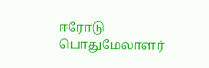ஈரோடு பொதுமேலாளர்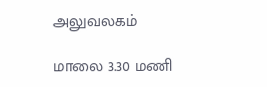அலுவலகம்

மாலை 3.30 மணி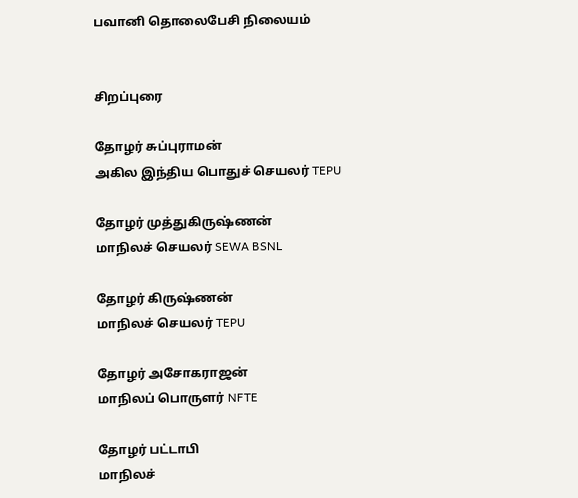பவானி தொலைபேசி நிலையம்


சிறப்புரை

தோழர் சுப்புராமன்
அகில இந்திய பொதுச் செயலர் TEPU

தோழர் முத்துகிருஷ்ணன்
மாநிலச் செயலர் SEWA BSNL

தோழர் கிருஷ்ணன்
மாநிலச் செயலர் TEPU

தோழர் அசோகராஜன்
மாநிலப் பொருளர் NFTE

தோழர் பட்டாபி
மாநிலச்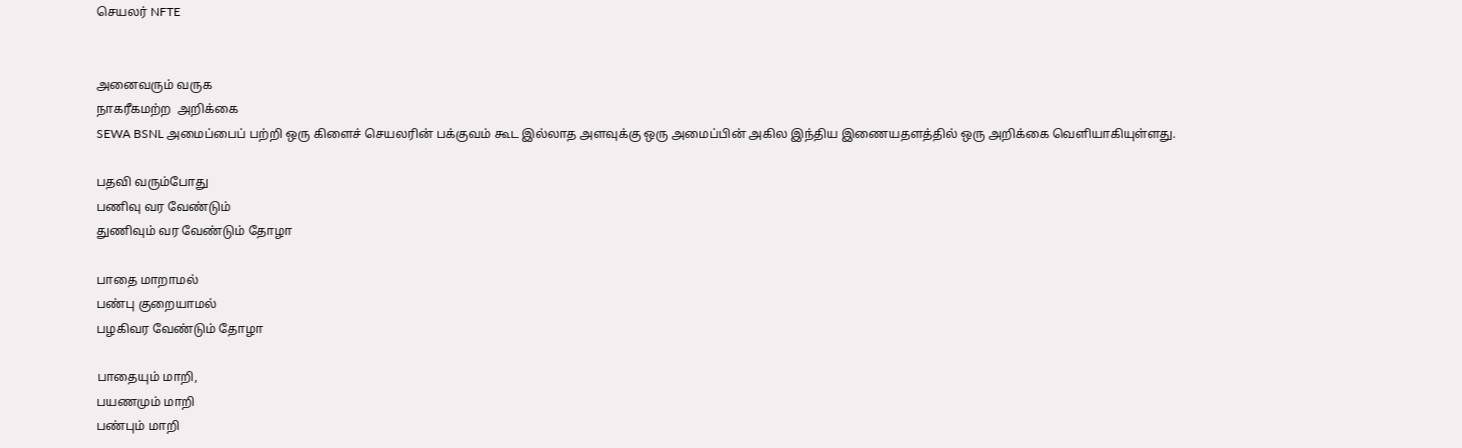செயலர் NFTE


அனைவரும் வருக
நாகரீகமற்ற  அறிக்கை
SEWA BSNL அமைப்பைப் பற்றி ஒரு கிளைச் செயலரின் பக்குவம் கூட இல்லாத அளவுக்கு ஒரு அமைப்பின் அகில இந்திய இணையதளத்தில் ஒரு அறிக்கை வெளியாகியுள்ளது.

பதவி வரும்போது
பணிவு வர வேண்டும்
துணிவும் வர வேண்டும் தோழா

பாதை மாறாமல்
பண்பு குறையாமல்
பழகிவர வேண்டும் தோழா

பாதையும் மாறி,
பயணமும் மாறி
பண்பும் மாறி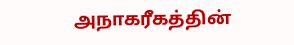அநாகரீகத்தின்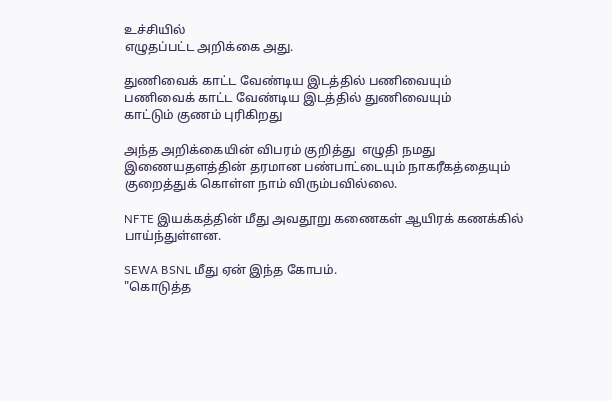உச்சியில்
எழுதப்பட்ட அறிக்கை அது.

துணிவைக் காட்ட வேண்டிய இடத்தில் பணிவையும்
பணிவைக் காட்ட வேண்டிய இடத்தில் துணிவையும்
காட்டும் குணம் புரிகிறது

அந்த அறிக்கையின் விபரம் குறித்து  எழுதி நமது இணையதளத்தின் தரமான பண்பாட்டையும் நாகரீகத்தையும் குறைத்துக் கொள்ள நாம் விரும்பவில்லை.

NFTE இயக்கத்தின் மீது அவதூறு கணைகள் ஆயிரக் கணக்கில் பாய்ந்துள்ளன.

SEWA BSNL மீது ஏன் இந்த கோபம்.
"கொடுத்த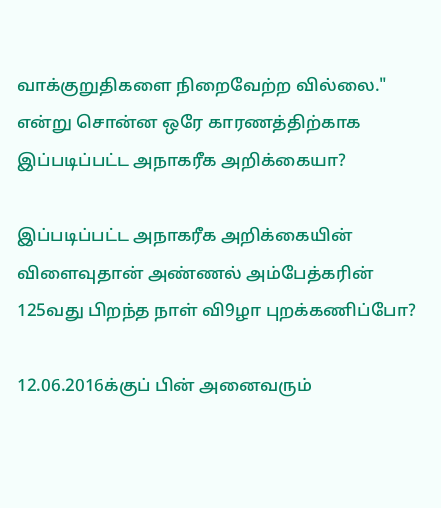வாக்குறுதிகளை நிறைவேற்ற வில்லை." என்று சொன்ன ஒரே காரணத்திற்காக இப்படிப்பட்ட அநாகரீக அறிக்கையா?

இப்படிப்பட்ட அநாகரீக அறிக்கையின்
விளைவுதான் அண்ணல் அம்பேத்கரின் 125வது பிறந்த நாள் வி9ழா புறக்கணிப்போ?

12.06.2016க்குப் பின் அனைவரும்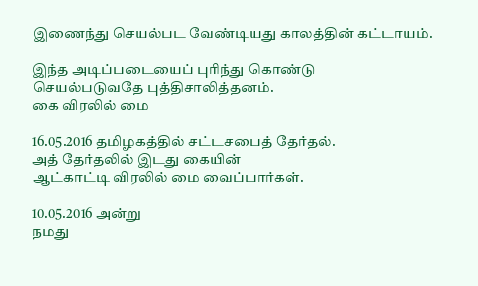இணைந்து செயல்பட வேண்டியது காலத்தின் கட்டாயம்.

இந்த அடிப்படையைப் புரிந்து கொண்டு
செயல்படுவதே புத்திசாலித்தனம்.
கை விரலில் மை

16.05.2016 தமிழகத்தில் சட்டசபைத் தேர்தல்.
அத் தேர்தலில் இடது கையின்
ஆட்காட்டி விரலில் மை வைப்பார்கள்.

10.05.2016 அன்று
நமது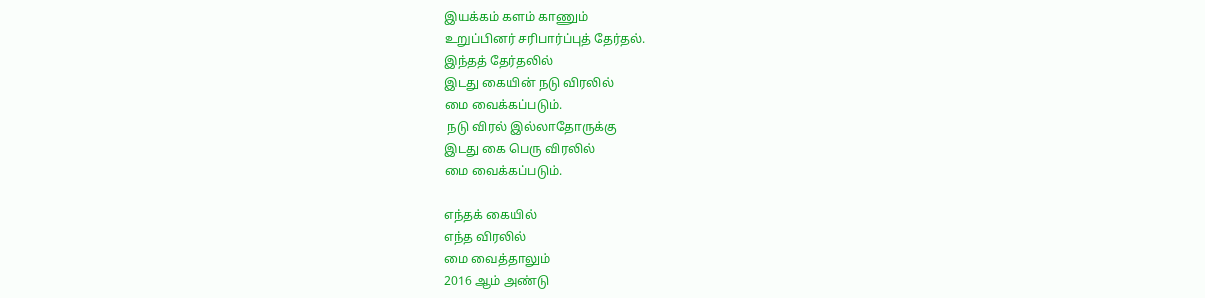இயக்கம் களம் காணும்
உறுப்பினர் சரிபார்ப்புத் தேர்தல்.
இந்தத் தேர்தலில்
இடது கையின் நடு விரலில்
மை வைக்கப்படும்.
 நடு விரல் இல்லாதோருக்கு
இடது கை பெரு விரலில்
மை வைக்கப்படும்.

எந்தக் கையில்
எந்த விரலில்
மை வைத்தாலும்
2016 ஆம் அண்டு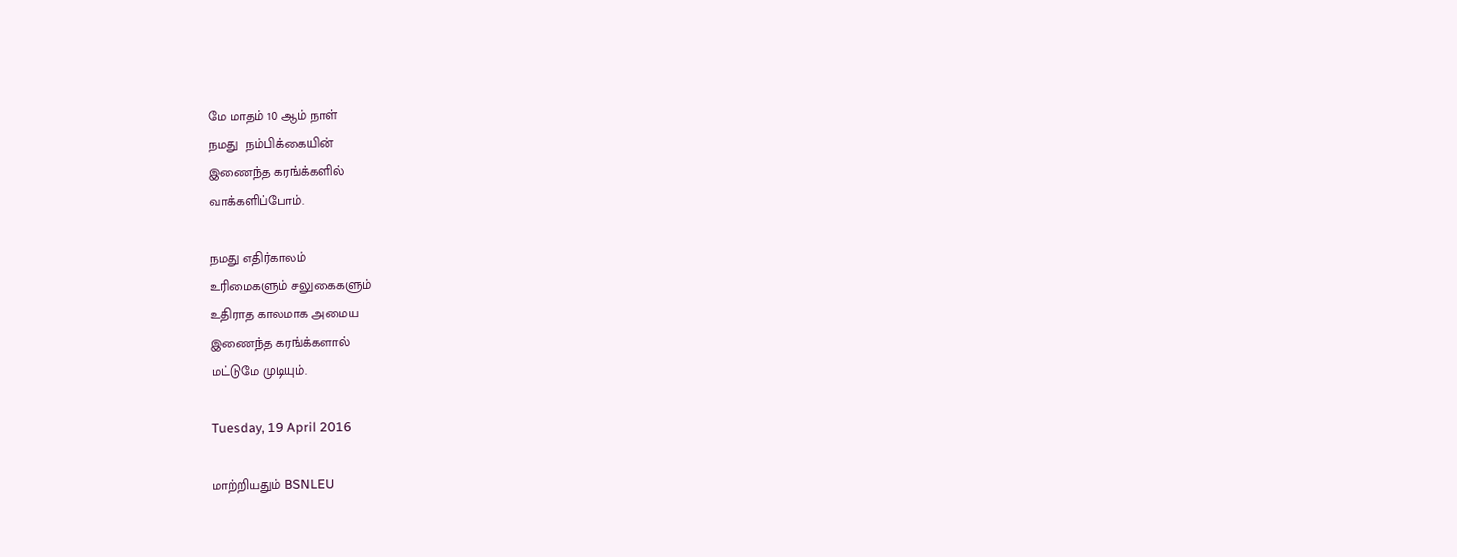மே மாதம் 10 ஆம் நாள்
நமது  நம்பிக்கையின்
இணைந்த கரங்க்களில்
வாக்களிப்போம்.

நமது எதிர்காலம்
உரிமைகளும் சலுகைகளும்
உதிராத காலமாக அமைய
இணைந்த கரங்க்களால்
மட்டுமே முடியும்.

Tuesday, 19 April 2016

மாற்றியதும் BSNLEU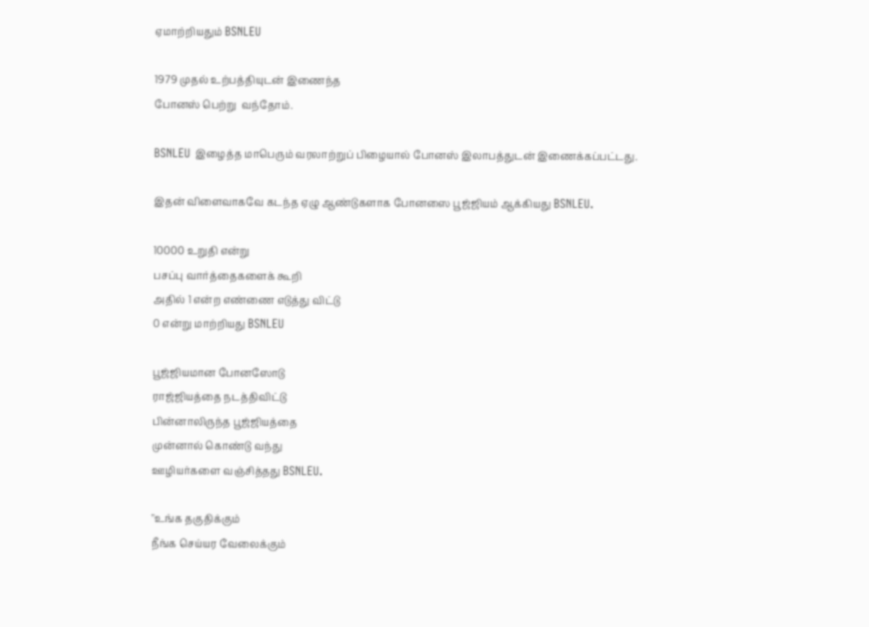ஏமாற்றியதும் BSNLEU

1979 முதல் உற்பத்தியுடன் இணைந்த
போனஸ் பெற்று  வந்தோம்.

BSNLEU இழைத்த மாபெரும் வரலாற்றுப் பிழையால் போனஸ் இலாபத்துடன் இணைக்கப்பட்டது.

இதன் விளைவாகவே கடந்த ஏழு ஆண்டுகளாக போனஸை பூஜ்ஜியம் ஆக்கியது BSNLEU.

10000 உறுதி என்று
பசப்பு வார்த்தைகளைக் கூறி
அதில் 1 என்ற எண்ணை எடுத்து விட்டு
0 என்று மாற்றியது BSNLEU

பூஜ்ஜியமான போனஸோடு
ராஜ்ஜியத்தை நடத்திவிட்டு
பின்னாலிருந்த பூஜ்ஜியத்தை
முன்னால் கொண்டு வந்து
ஊழியர்களை வஞ்சித்தது BSNLEU.

"உங்க தகுதிக்கும்
நீங்க செய்யர வேலைக்கும்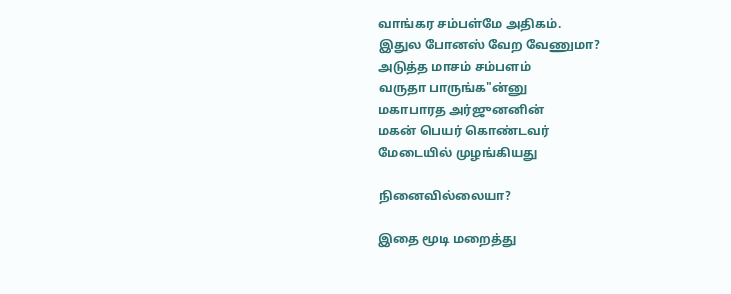வாங்கர சம்பள்மே அதிகம்.
இதுல போனஸ் வேற வேணுமா?
அடுத்த மாசம் சம்பளம்
வருதா பாருங்க"ன்னு
மகாபாரத அர்ஜுனனின்
மகன் பெயர் கொண்டவர்
மேடையில் முழங்கியது

நினைவில்லையா?

இதை மூடி மறைத்து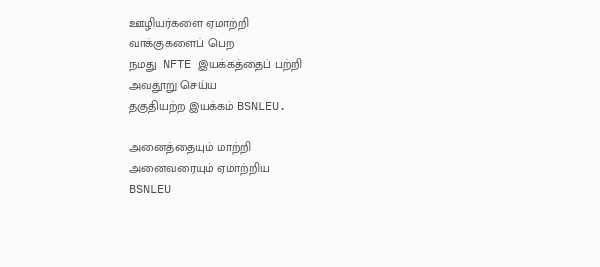ஊழியர்களை ஏமாற்றி
வாக்குகளைப் பெற
நமது  NFTE இயக்கத்தைப் பற்றி
அவதூறு செய்ய
தகுதியற்ற இயக்கம் BSNLEU.

அனைத்தையும் மாற்றி
அனைவரையும் ஏமாற்றிய
BSNLEU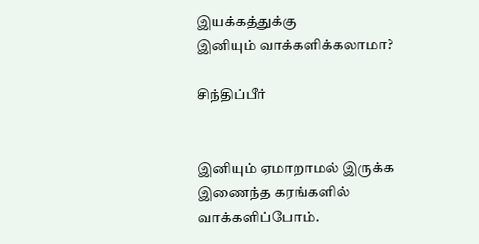இயக்கத்துக்கு
இனியும் வாக்களிக்கலாமா?

சிந்திப்பீர்


இனியும் ஏமாறாமல் இருக்க
இணைந்த கரங்களில்
வாக்களிப்போம்.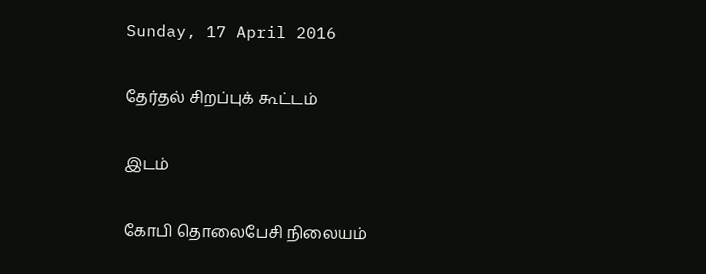Sunday, 17 April 2016

தேர்தல் சிறப்புக் கூட்டம்

இடம்

கோபி தொலைபேசி நிலையம்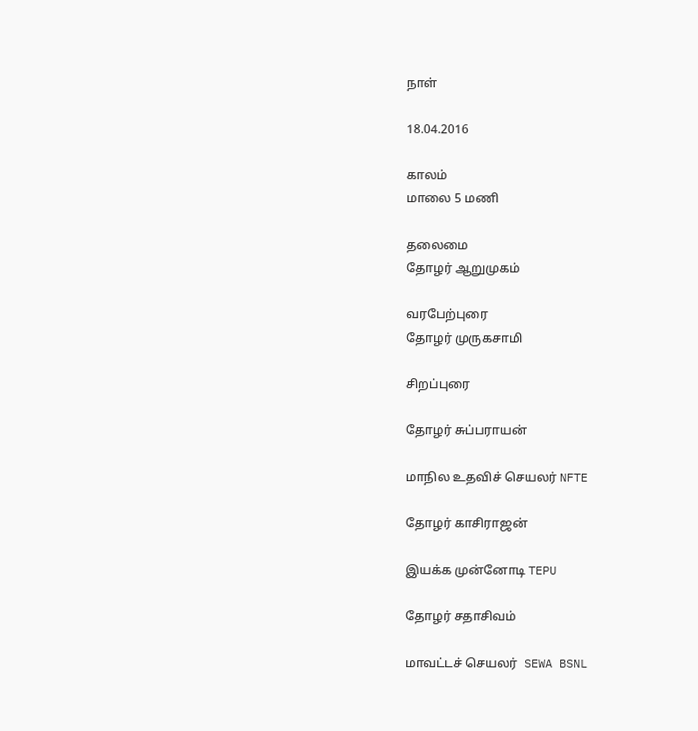நாள்

18.04.2016

காலம்
மாலை 5 மணி

தலைமை
தோழர் ஆறுமுகம்

வரபேற்புரை
தோழர் முருகசாமி

சிறப்புரை

தோழர் சுப்பராயன்

மாநில உதவிச் செயலர் NFTE

தோழர் காசிராஜன்

இயக்க முன்னோடி TEPU

தோழர் சதாசிவம்

மாவட்டச் செயலர்  SEWA BSNL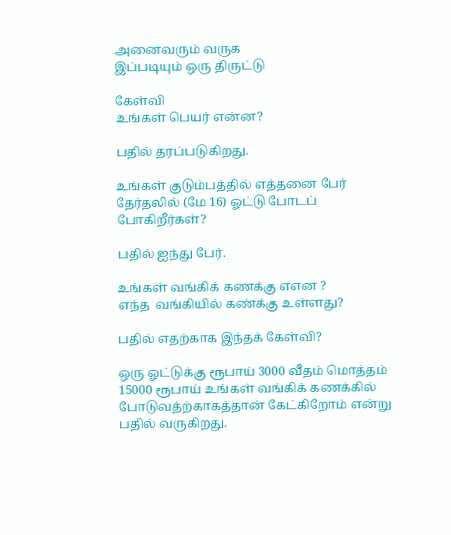அனைவரும் வருக
இப்படியும் ஒரு திருட்டு

கேள்வி
உங்கள் பெயர் என்ன?

பதில் தரப்படுகிறது.

உங்கள் குடும்பத்தில் எத்தனை பேர் தேர்தலில் (மே 16) ஓட்டு போடப் போகிறீர்கள்?

பதில் ஐந்து பேர்.

உங்கள் வங்கிக் கணக்கு எஎன ?
எந்த  வங்கியில் கண்க்கு உள்ளது?

பதில் எதற்காக இந்தக் கேள்வி?

ஒரு ஓட்டுக்கு ரூபாய் 3000 வீதம் மொத்தம் 15000 ரூபாய் உங்கள் வங்கிக் கணக்கில் போடுவத்ற்காகத்தான் கேட்கிறோம் என்று பதில் வருகிறது.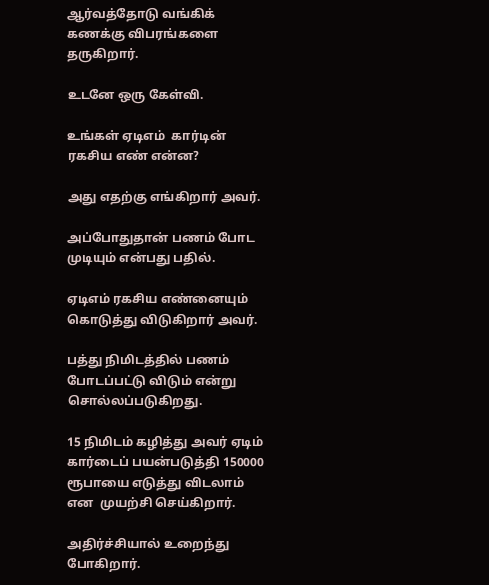ஆர்வத்தோடு வங்கிக் கணக்கு விபரங்களை தருகிறார்.

உடனே ஒரு கேள்வி.

உங்கள் ஏடிஎம்  கார்டின் ரகசிய எண் என்ன?

அது எதற்கு எங்கிறார் அவர்.

அப்போதுதான் பணம் போட முடியும் என்பது பதில்.

ஏடிஎம் ரகசிய எண்னையும் கொடுத்து விடுகிறார் அவர்.

பத்து நிமிடத்தில் பணம் போடப்பட்டு விடும் என்று சொல்லப்படுகிறது.

15 நிமிடம் கழித்து அவர் ஏடிம் கார்டைப் பயன்படுத்தி 150000 ரூபாயை எடுத்து விடலாம் என  முயற்சி செய்கிறார்.

அதிர்ச்சியால் உறைந்து போகிறார்.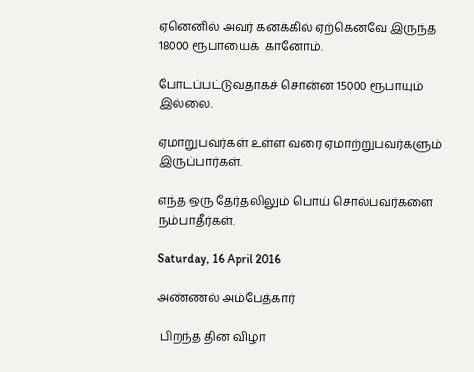ஏனெனில் அவர் கனக்கில் ஏற்கெனவே இருந்த 18000 ரூபாயைக்  கானோம்.

போடப்பட்டுவதாகச் சொன்ன 15000 ரூபாயும் இல்லை.

ஏமாறுபவர்கள் உள்ள வரை ஏமாற்றுபவர்களும் இருப்பார்கள்.

எந்த ஒரு தேர்தலிலும் பொய் சொல்பவர்களை நம்பாதீர்கள்.

Saturday, 16 April 2016

அண்ணல் அம்பேத்கார்

 பிறந்த தின விழா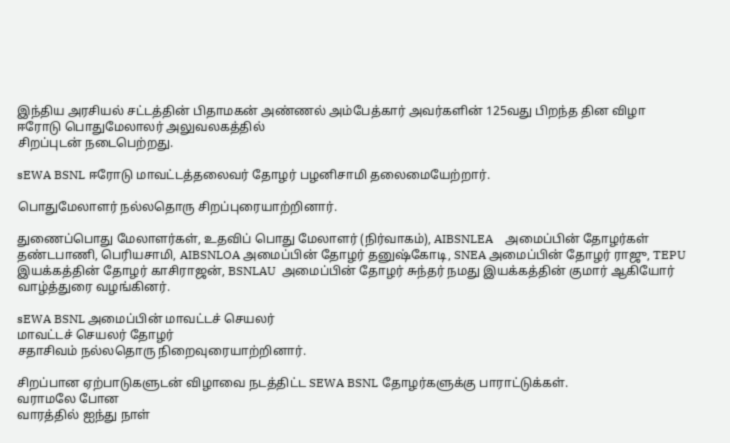இந்திய அரசியல் சட்டத்தின் பிதாமகன் அண்ணல் அம்பேத்கார் அவர்களின் 125வது பிறந்த தின விழா  ஈரோடு பொதுமேலாலர் அலுவலகத்தில்
சிறப்புடன் நடைபெற்றது.

sEWA BSNL ஈரோடு மாவட்டத்தலைவர் தோழர் பழனிசாமி தலைமையேற்றார்.

பொதுமேலாளர் நல்லதொரு சிறப்புரையாற்றினார்.

துணைப்பொது மேலாளர்கள், உதவிப் பொது மேலாளர் (நிர்வாகம்), AIBSNLEA    அமைப்பின் தோழர்கள் தண்டபாணி, பெரியசாமி, AIBSNLOA அமைப்பின் தோழர் தனுஷ்கோடி, SNEA அமைப்பின் தோழர் ராஜு, TEPU  இயக்கத்தின் தோழர் காசிராஜன், BSNLAU  அமைப்பின் தோழர் சுந்தர் நமது இயக்கத்தின் குமார் ஆகியோர் வாழ்த்துரை வழங்கினர்.

sEWA BSNL அமைப்பின் மாவட்டச் செயலர்
மாவட்டச் செயலர் தோழர்
சதாசிவம் நல்லதொரு நிறைவுரையாற்றினார்.

சிறப்பான ஏற்பாடுகளுடன் விழாவை நடத்திட்ட SEWA BSNL தோழர்களுக்கு பாராட்டுக்கள்.
வராமலே போன
வாரத்தில் ஐந்து நாள்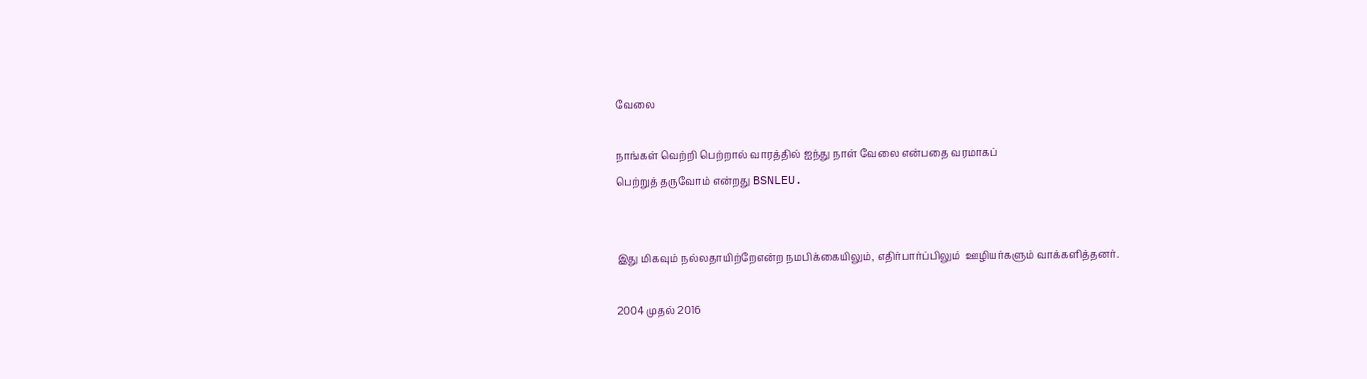வேலை

நாங்கள் வெற்றி பெற்றால் வாரத்தில் ஐந்து நாள் வேலை என்பதை வரமாகப்
பெற்றுத் தருவோம் என்றது BSNLEU.


இது மிகவும் நல்லதாயிற்றேஎன்ற நமபிக்கையிலும், எதிர்பார்ப்பிலும்  ஊழியர்களும் வாக்களித்தனர்.

2004 முதல் 2016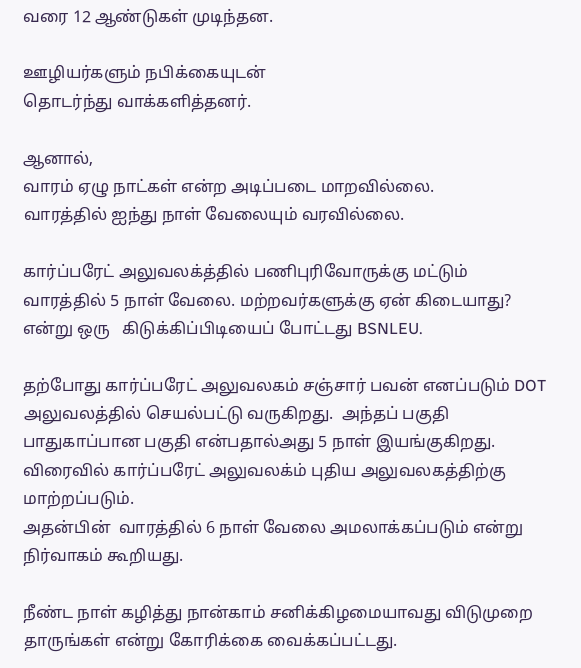வரை 12 ஆண்டுகள் முடிந்தன.

ஊழியர்களும் நபிக்கையுடன்
தொடர்ந்து வாக்களித்தனர்.

ஆனால்,
வாரம் ஏழு நாட்கள் என்ற அடிப்படை மாறவில்லை.
வாரத்தில் ஐந்து நாள் வேலையும் வரவில்லை.

கார்ப்பரேட் அலுவலக்த்தில் பணிபுரிவோருக்கு மட்டும் வாரத்தில் 5 நாள் வேலை. மற்றவர்களுக்கு ஏன் கிடையாது? என்று ஒரு   கிடுக்கிப்பிடியைப் போட்டது BSNLEU.

தற்போது கார்ப்பரேட் அலுவலகம் சஞ்சார் பவன் எனப்படும் DOT  அலுவலத்தில் செயல்பட்டு வருகிறது.  அந்தப் பகுதி பாதுகாப்பான பகுதி என்பதால்அது 5 நாள் இயங்குகிறது.
விரைவில் கார்ப்பரேட் அலுவலக்ம் புதிய அலுவலகத்திற்கு மாற்றப்படும்.
அதன்பின்  வாரத்தில் 6 நாள் வேலை அமலாக்கப்படும் என்று நிர்வாகம் கூறியது.

நீண்ட நாள் கழித்து நான்காம் சனிக்கிழமையாவது விடுமுறை தாருங்கள் என்று கோரிக்கை வைக்கப்பட்டது.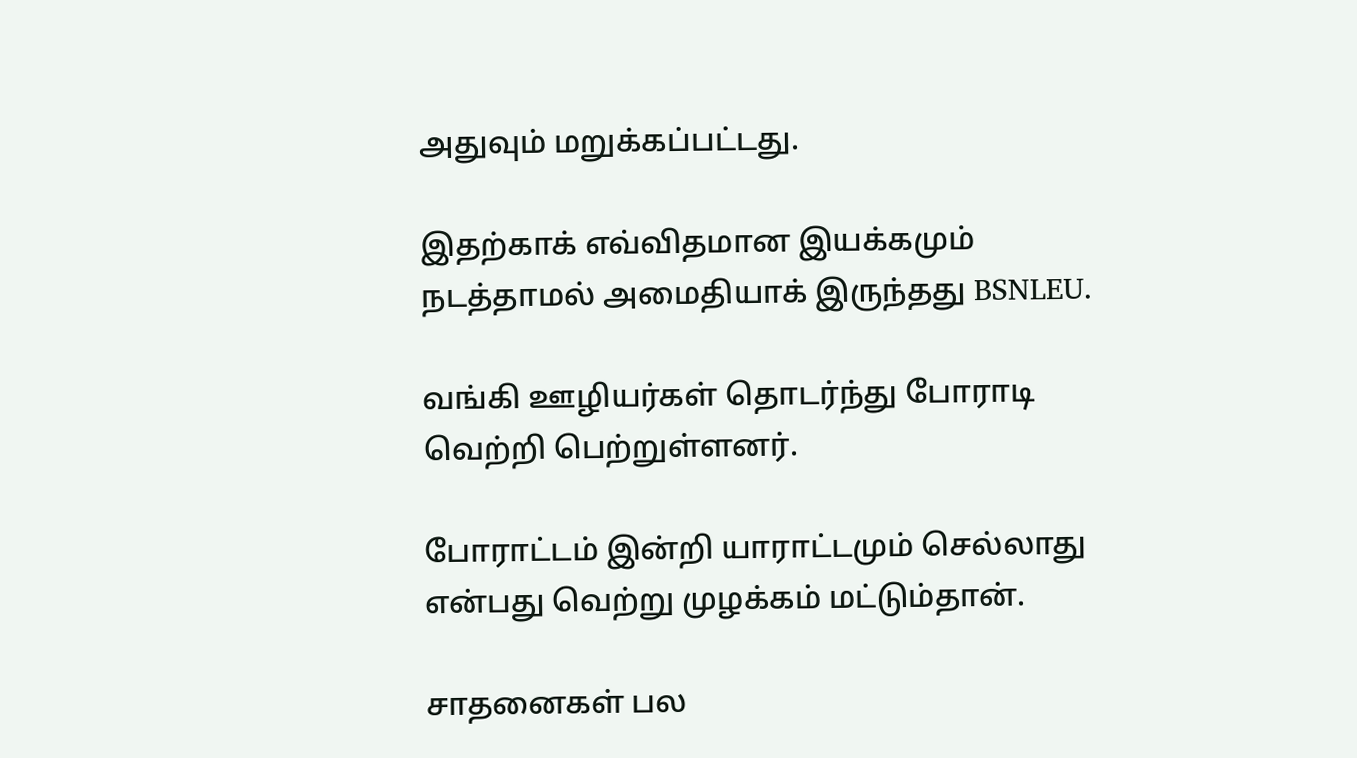அதுவும் மறுக்கப்பட்டது.

இதற்காக் எவ்விதமான இயக்கமும் நடத்தாமல் அமைதியாக் இருந்தது BSNLEU.

வங்கி ஊழியர்கள் தொடர்ந்து போராடி வெற்றி பெற்றுள்ளனர்.

போராட்டம் இன்றி யாராட்டமும் செல்லாது என்பது வெற்று முழக்கம் மட்டும்தான்.

சாதனைகள் பல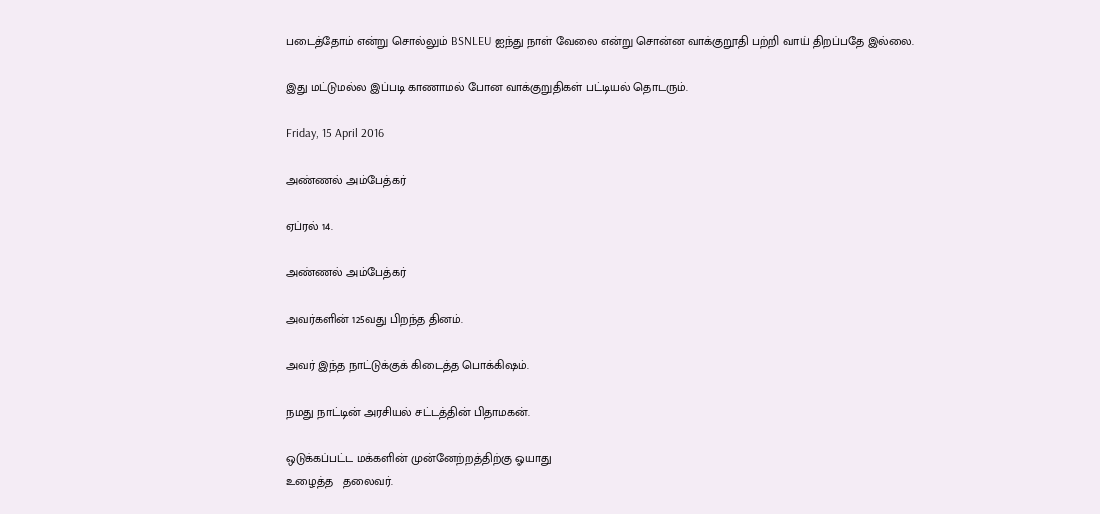படைத்தோம் என்று சொல்லும் BSNLEU ஐந்து நாள் வேலை என்று சொன்ன வாக்குறூதி பற்றி வாய் திறப்பதே இல்லை.

இது மட்டுமல்ல இப்படி காணாமல் போன வாக்குறுதிகள் பட்டியல் தொடரும்.

Friday, 15 April 2016

அண்ணல் அம்பேத்கர்

ஏப்ரல் 14.

அண்ணல் அம்பேத்கர்

அவர்களின் 125வது பிறந்த தினம்.

அவர் இந்த நாட்டுக்குக் கிடைத்த பொக்கிஷம்.

நமது நாட்டின் அரசியல் சட்டத்தின் பிதாமகன்.

ஒடுக்கப்பட்ட மக்களின் முன்னேற்றத்திற்கு ஓயாது
உழைத்த   தலைவர்.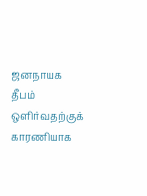ஜனநாயக தீபம் ஒளிர்வதற்குக் காரணியாக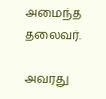அமைந்த தலைவர்.

அவரது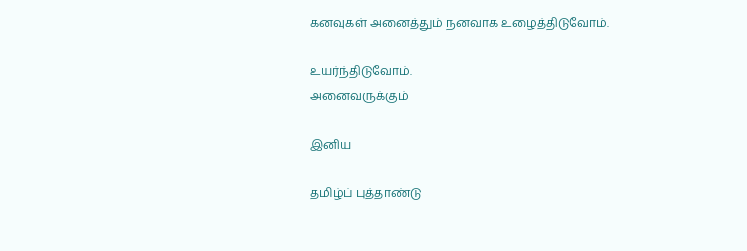கனவுகள் அனைத்தும் நனவாக உழைத்திடுவோம்.

உயர்ந்திடுவோம்.
அனைவருக்கும்

இனிய

தமிழ்ப் புத்தாண்டு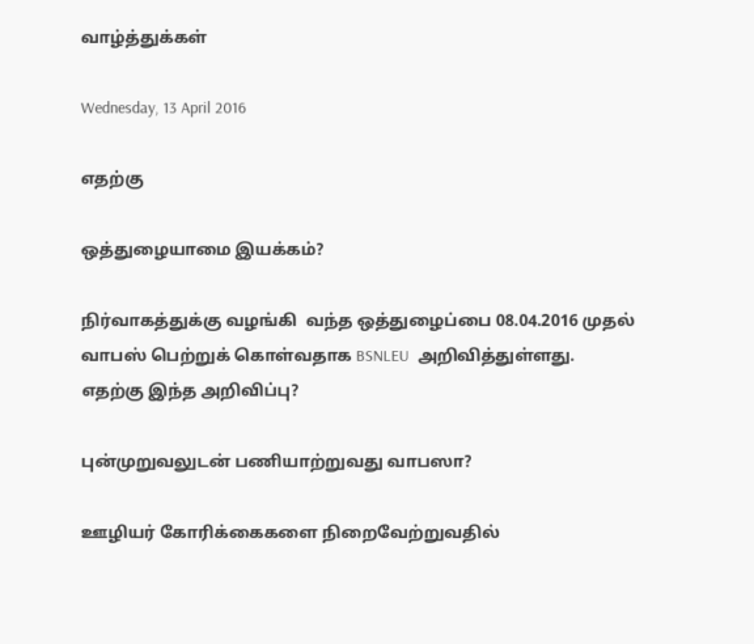வாழ்த்துக்கள்

Wednesday, 13 April 2016

எதற்கு

ஒத்துழையாமை இயக்கம்?

நிர்வாகத்துக்கு வழங்கி  வந்த ஒத்துழைப்பை 08.04.2016 முதல் வாபஸ் பெற்றுக் கொள்வதாக BSNLEU  அறிவித்துள்ளது.
எதற்கு இந்த அறிவிப்பு?

புன்முறுவலுடன் பணியாற்றுவது வாபஸா?

ஊழியர் கோரிக்கைகளை நிறைவேற்றுவதில்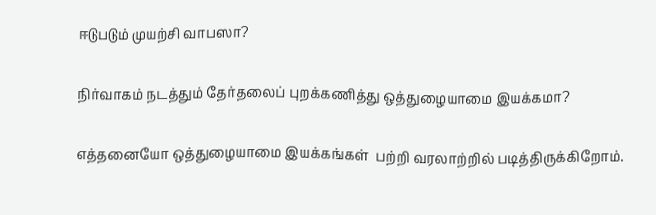ஈடுபடும் முயற்சி வாபஸா?

நிர்வாகம் நடத்தும் தேர்தலைப் புறக்கணித்து ஒத்துழையாமை இயக்கமா?

எத்தனையோ ஒத்துழையாமை இயக்கங்கள்  பற்றி வரலாற்றில் படித்திருக்கிறோம்.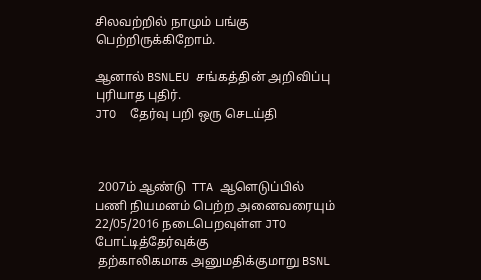சிலவற்றில் நாமும் பங்கு பெற்றிருக்கிறோம்.

ஆனால் BSNLEU சங்கத்தின் அறிவிப்பு புரியாத புதிர்.
JTO  தேர்வு பறி ஒரு செடய்தி



 2007ம் ஆண்டு  TTA ஆளெடுப்பில்
பணி நியமனம் பெற்ற அனைவரையும்
22/05/2016 நடைபெறவுள்ள JTO போட்டித்தேர்வுக்கு
 தற்காலிகமாக அனுமதிக்குமாறு BSNL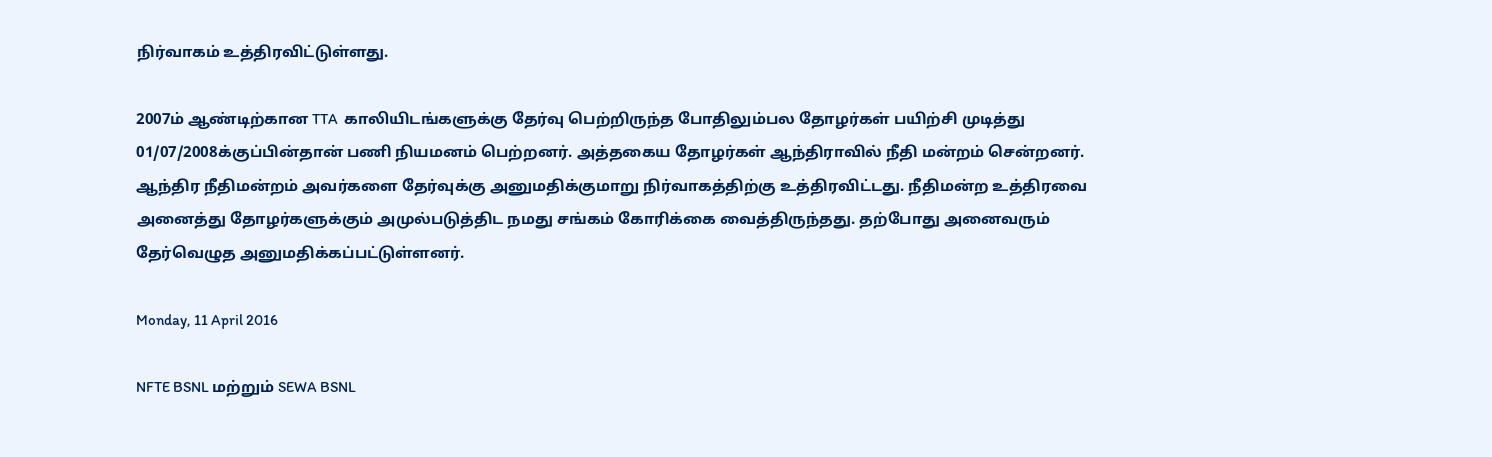நிர்வாகம் உத்திரவிட்டுள்ளது.

2007ம் ஆண்டிற்கான TTA  காலியிடங்களுக்கு தேர்வு பெற்றிருந்த போதிலும்பல தோழர்கள் பயிற்சி முடித்து 01/07/2008க்குப்பின்தான் பணி நியமனம் பெற்றனர். அத்தகைய தோழர்கள் ஆந்திராவில் நீதி மன்றம் சென்றனர். ஆந்திர நீதிமன்றம் அவர்களை தேர்வுக்கு அனுமதிக்குமாறு நிர்வாகத்திற்கு உத்திரவிட்டது. நீதிமன்ற உத்திரவை அனைத்து தோழர்களுக்கும் அமுல்படுத்திட நமது சங்கம் கோரிக்கை வைத்திருந்தது. தற்போது அனைவரும்
தேர்வெழுத அனுமதிக்கப்பட்டுள்ளனர்.

Monday, 11 April 2016

NFTE BSNL மற்றும் SEWA BSNL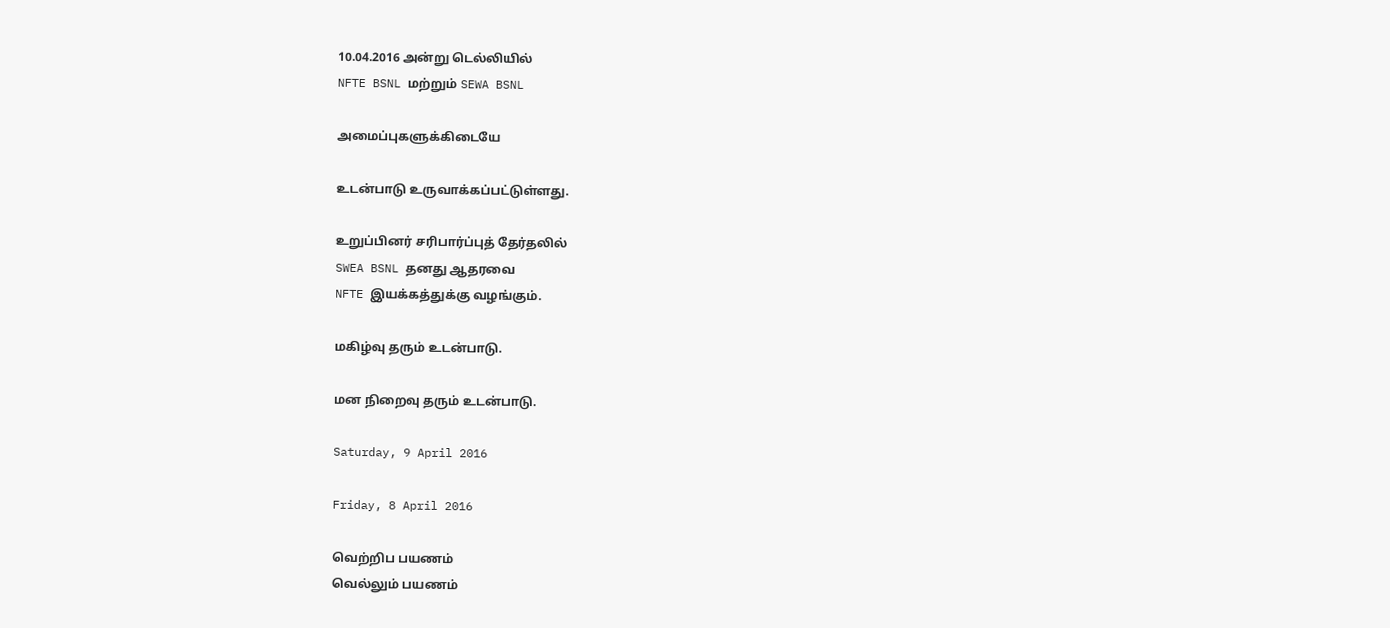10.04.2016 அன்று டெல்லியில்
NFTE BSNL மற்றும் SEWA BSNL

அமைப்புகளுக்கிடையே

உடன்பாடு உருவாக்கப்பட்டுள்ளது.

உறுப்பினர் சரிபார்ப்புத் தேர்தலில்
SWEA BSNL தனது ஆதரவை
NFTE இயக்கத்துக்கு வழங்கும்.

மகிழ்வு தரும் உடன்பாடு.

மன நிறைவு தரும் உடன்பாடு.

Saturday, 9 April 2016

Friday, 8 April 2016

வெற்றிப பயணம்
வெல்லும் பயணம்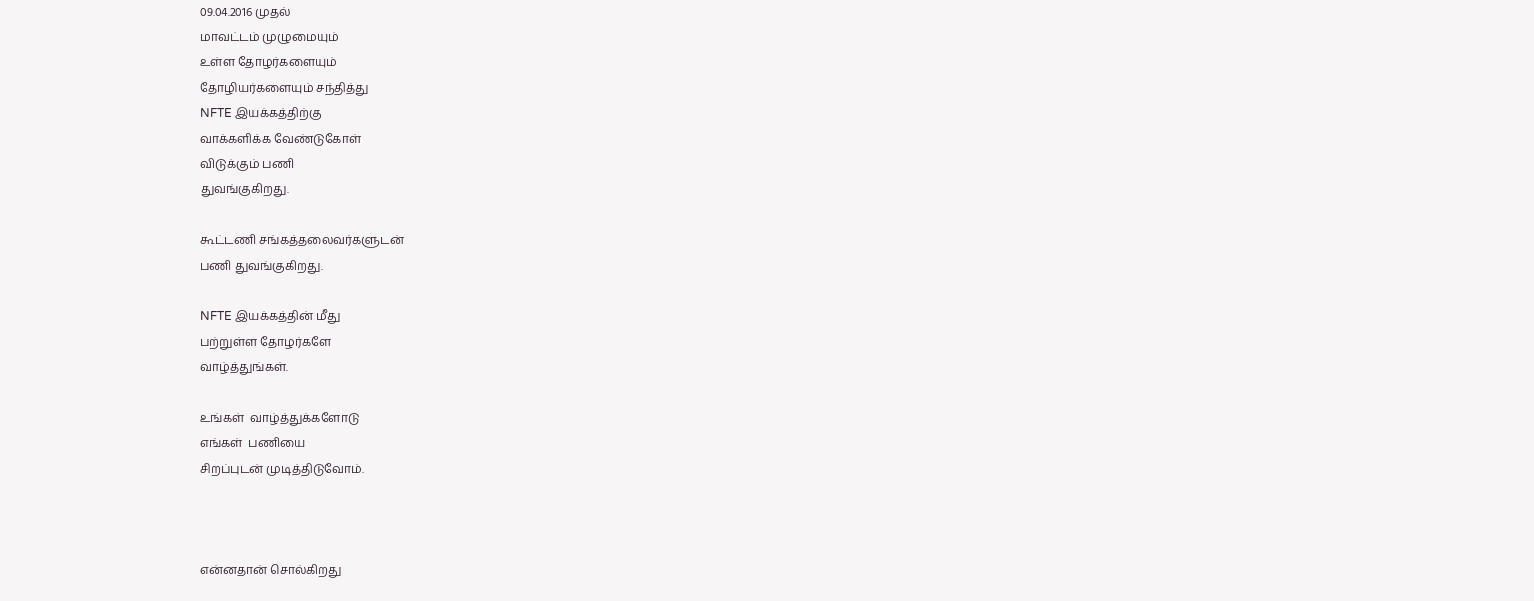09.04.2016 முதல்
மாவட்டம் முழுமையும்
உள்ள தோழர்களையும்
தோழியர்களையும் சந்தித்து
NFTE இயக்கத்திற்கு
வாக்களிக்க வேண்டுகோள்
விடுக்கும் பணி
துவங்குகிறது.

கூட்டணி சங்கத்தலைவர்களுடன்
பணி துவங்குகிறது.

NFTE இயக்கத்தின் மீது
பற்றுள்ள தோழர்களே
வாழ்த்துங்கள்.

உங்கள்  வாழ்த்துக்களோடு
எங்கள்  பணியை
சிறப்புடன் முடித்திடுவோம்.



என்னதான் சொல்கிறது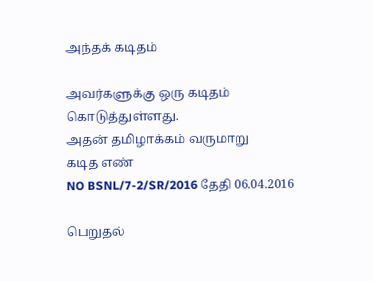அந்தக் கடிதம்

அவர்களுக்கு ஒரு கடிதம் கொடுத்துள்ளது.
அதன் தமிழாக்கம் வருமாறு
கடித எண்
NO BSNL/7-2/SR/2016 தேதி 06.04.2016

பெறுதல்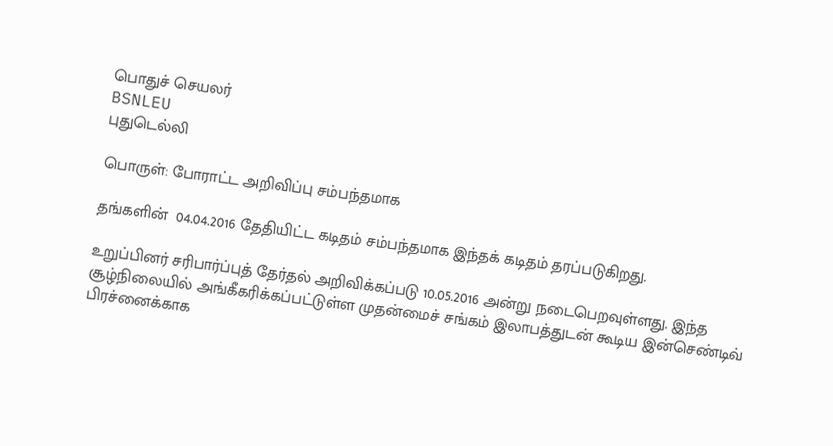பொதுச் செயலர்
BSNLEU
புதுடெல்லி

பொருள்: போராட்ட அறிவிப்பு சம்பந்தமாக

தங்களின்  04.04.2016 தேதியிட்ட கடிதம் சம்பந்தமாக இந்தக் கடிதம் தரப்படுகிறது.

உறுப்பினர் சரிபார்ப்புத் தேர்தல் அறிவிக்கப்படு 10.05.2016 அன்று நடைபெறவுள்ளது. இந்த சூழ்நிலையில் அங்கீகரிக்கப்பட்டுள்ள முதன்மைச் சங்கம் இலாபத்துடன் கூடிய இன்செண்டிவ்
பிரச்னைக்காக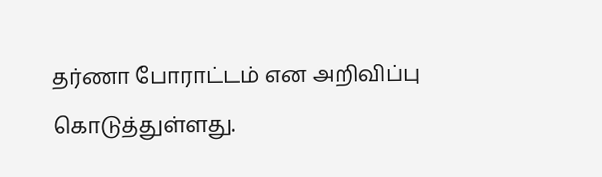தர்ணா போராட்டம் என அறிவிப்பு கொடுத்துள்ளது.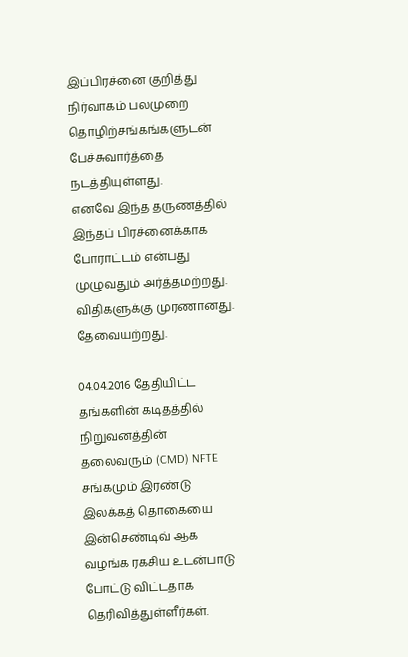இப்பிரச்னை குறித்து நிர்வாகம் பலமுறை தொழிற்சங்கங்களுடன் பேச்சுவார்த்தை நடத்தியுள்ளது.
எனவே இந்த தருணத்தில் இந்தப் பிரச்னைக்காக போராட்டம் என்பது முழுவதும் அர்த்தமற்றது.
விதிகளுக்கு முரணானது. தேவையற்றது.

04.04.2016 தேதியிட்ட தங்களின் கடிதத்தில் நிறுவனத்தின் தலைவரும் (CMD) NFTE சங்கமும் இரண்டு இலக்கத் தொகையை இன்செண்டிவ் ஆக வழங்க ரகசிய உடன்பாடு போட்டு விட்டதாக தெரிவித்துள்ளீர்கள்.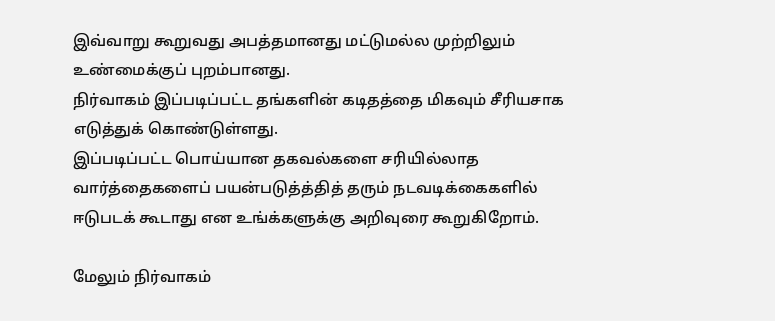இவ்வாறு கூறுவது அபத்தமானது மட்டுமல்ல முற்றிலும் உண்மைக்குப் புறம்பானது.
நிர்வாகம் இப்படிப்பட்ட தங்களின் கடிதத்தை மிகவும் சீரியசாக எடுத்துக் கொண்டுள்ளது.
இப்படிப்பட்ட பொய்யான தகவல்களை சரியில்லாத வார்த்தைகளைப் பயன்படுத்த்தித் தரும் நடவடிக்கைகளில்  ஈடுபடக் கூடாது என உங்க்களுக்கு அறிவுரை கூறுகிறோம்.

மேலும் நிர்வாகம்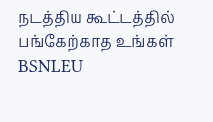நடத்திய கூட்டத்தில் பங்கேற்காத உங்கள் BSNLEU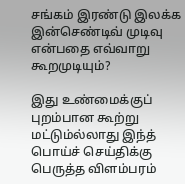சங்கம் இரண்டு இலக்க இன்செண்டிவ் முடிவு என்பதை எவ்வாறு கூறமுடியும்?

இது உண்மைக்குப் புறம்பான கூற்று மட்டும்ல்லாது இந்த் பொய்ச் செய்திக்கு பெருத்த விளம்பரம்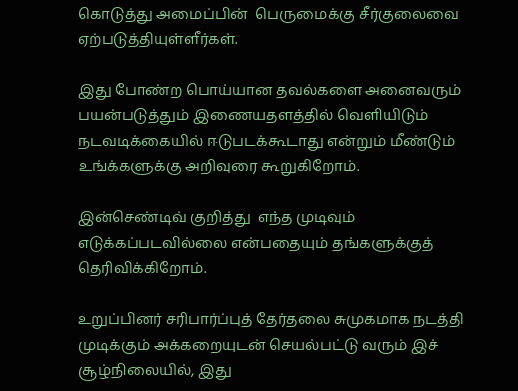கொடுத்து அமைப்பின்  பெருமைக்கு சீர்குலைவை ஏற்படுத்தியுள்ளீர்கள்.

இது போண்ற பொய்யான தவல்களை அனைவரும் பயன்படுத்தும் இணையதளத்தில் வெளியிடும் நடவடிக்கையில் ஈடுபடக்கூடாது என்றும் மீண்டும் உங்க்களுக்கு அறிவுரை கூறுகிறோம்.

இன்செண்டிவ் குறித்து  எந்த முடிவும் எடுக்கப்படவில்லை என்பதையும் தங்களுக்குத் தெரிவிக்கிறோம்.

உறுப்பினர் சரிபார்ப்புத் தேர்தலை சுமுகமாக நடத்தி முடிக்கும் அக்கறையுடன் செயல்பட்டு வரும் இச் சூழ்நிலையில், இது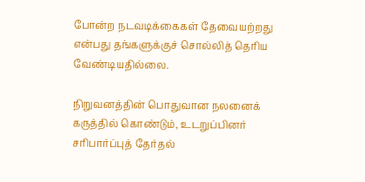போன்ற நடவடிக்கைகள் தேவையற்றது என்பது தங்களுக்குச் சொல்லித் தெரிய வேண்டியதில்லை.

நிறுவனத்தின் பொதுவான நலனைக் கருத்தில் கொண்டும், உடறுப்பினர் சரிபார்ப்புத் தேர்தல்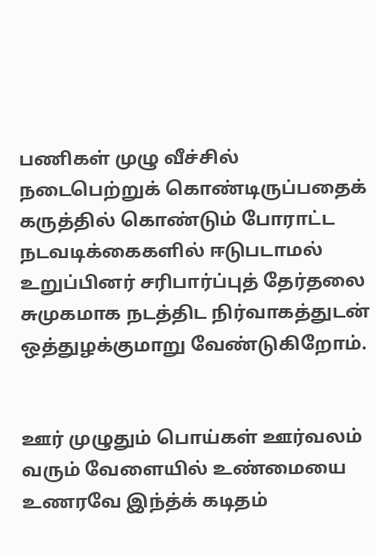பணிகள் முழு வீச்சில் நடைபெற்றுக் கொண்டிருப்பதைக் கருத்தில் கொண்டும் போராட்ட நடவடிக்கைகளில் ஈடுபடாமல் உறுப்பினர் சரிபார்ப்புத் தேர்தலை சுமுகமாக நடத்திட நிர்வாகத்துடன் ஒத்துழக்குமாறு வேண்டுகிறோம்.


ஊர் முழுதும் பொய்கள் ஊர்வலம் வரும் வேளையில் உண்மையை உணரவே இந்த்க் கடிதம்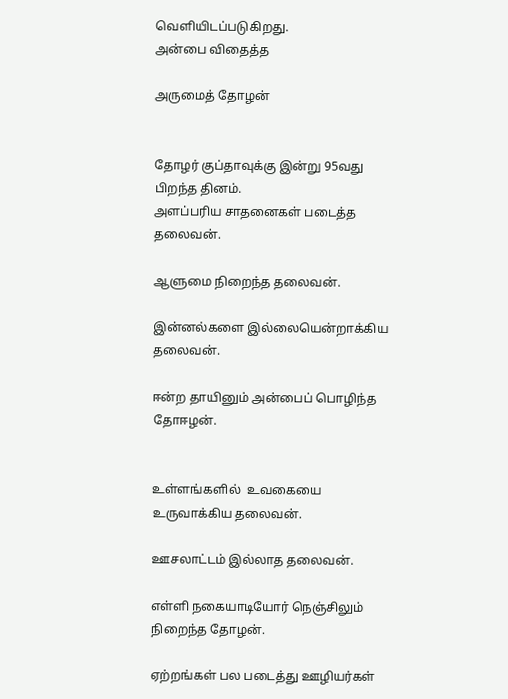வெளியிடப்படுகிறது.
அன்பை விதைத்த

அருமைத் தோழன்


தோழர் குப்தாவுக்கு இன்று 95வது பிறந்த தினம்.
அளப்பரிய சாதனைகள் படைத்த தலைவன்.

ஆளுமை நிறைந்த தலைவன்.

இன்னல்களை இல்லையென்றாக்கிய தலைவன்.

ஈன்ற தாயினும் அன்பைப் பொழிந்த தோஈழன்.


உள்ளங்களில்  உவகையை உருவாக்கிய தலைவன்.

ஊசலாட்டம் இல்லாத தலைவன்.

எள்ளி நகையாடியோர் நெஞ்சிலும் நிறைந்த தோழன்.

ஏற்றங்கள் பல படைத்து ஊழியர்கள்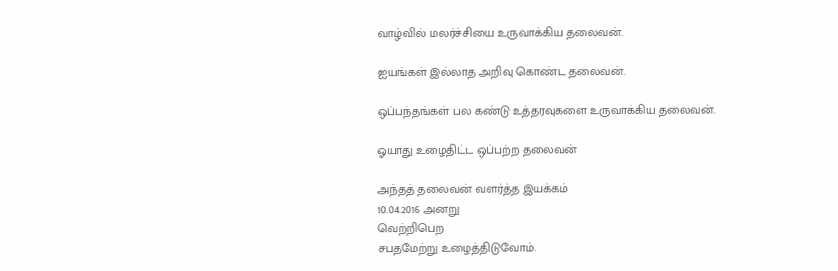வாழ்வில் மலர்ச்சியை உருவாக்கிய தலைவன்.

ஐயங்கள் இல்லாத அறிவு கொண்ட தலைவன்.

ஒப்பந்தங்கள் பல கண்டு உத்தரவுகளை உருவாக்கிய தலைவன்.

ஓயாது உழைதிட்ட ஒப்பற்ற தலைவன்

அந்தத் தலைவன் வளர்த்த இயக்கம்
10.04.2016 அனறு
வெற்றிபெற
சபதமேற்று உழைத்திடுவோம்.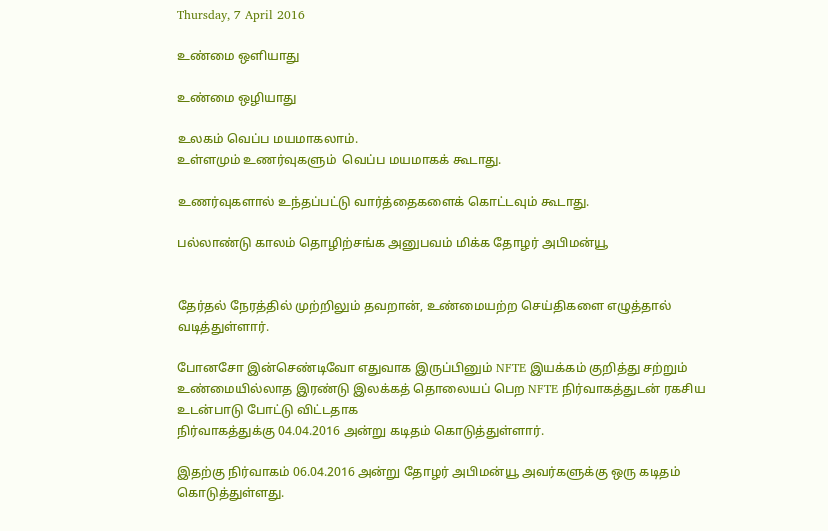Thursday, 7 April 2016

உண்மை ஒளியாது

உண்மை ஒழியாது

உலகம் வெப்ப மயமாகலாம்.
உள்ளமும் உணர்வுகளும்  வெப்ப மயமாகக் கூடாது.

உணர்வுகளால் உந்தப்பட்டு வார்த்தைகளைக் கொட்டவும் கூடாது.

பல்லாண்டு காலம் தொழிற்சங்க அனுபவம் மிக்க தோழர் அபிமன்யூ


தேர்தல் நேரத்தில் முற்றிலும் தவறான், உண்மையற்ற செய்திகளை எழுத்தால் வடித்துள்ளார்.

போனசோ இன்செண்டிவோ எதுவாக இருப்பினும் NFTE இயக்கம் குறித்து சற்றும் உண்மையில்லாத இரண்டு இலக்கத் தொலையப் பெற NFTE நிர்வாகத்துடன் ரகசிய உடன்பாடு போட்டு விட்டதாக
நிர்வாகத்துக்கு 04.04.2016 அன்று கடிதம் கொடுத்துள்ளார்.

இதற்கு நிர்வாகம் 06.04.2016 அன்று தோழர் அபிமன்யூ அவர்களுக்கு ஒரு கடிதம்
கொடுத்துள்ளது.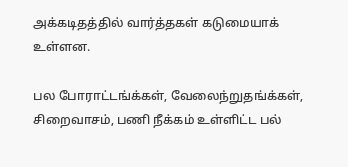அக்கடிதத்தில் வார்த்தகள் கடுமையாக் உள்ளன.

பல போராட்டங்க்கள், வேலைந்றுதங்க்கள், சிறைவாசம், பணி நீக்கம் உள்ளிட்ட பல்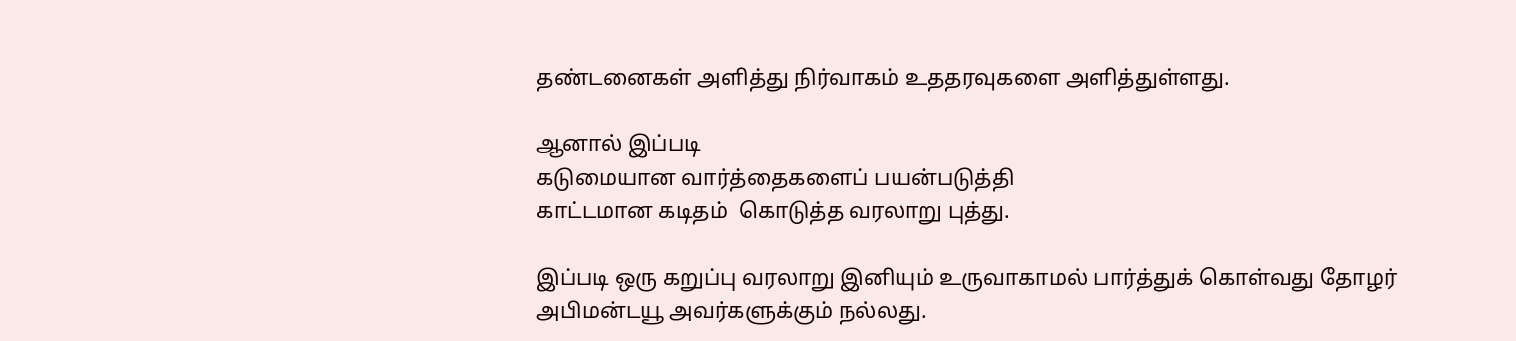தண்டனைகள் அளித்து நிர்வாகம் உததரவுகளை அளித்துள்ளது.

ஆனால் இப்படி
கடுமையான வார்த்தைகளைப் பயன்படுத்தி
காட்டமான கடிதம்  கொடுத்த வரலாறு புத்து.

இப்படி ஒரு கறுப்பு வரலாறு இனியும் உருவாகாமல் பார்த்துக் கொள்வது தோழர் அபிமன்டயூ அவர்களுக்கும் நல்லது.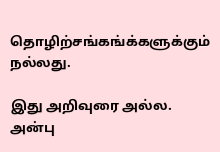தொழிற்சங்கங்க்களுக்கும் நல்லது.

இது அறிவுரை அல்ல. அன்பு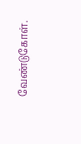வேண்டுகோள்.